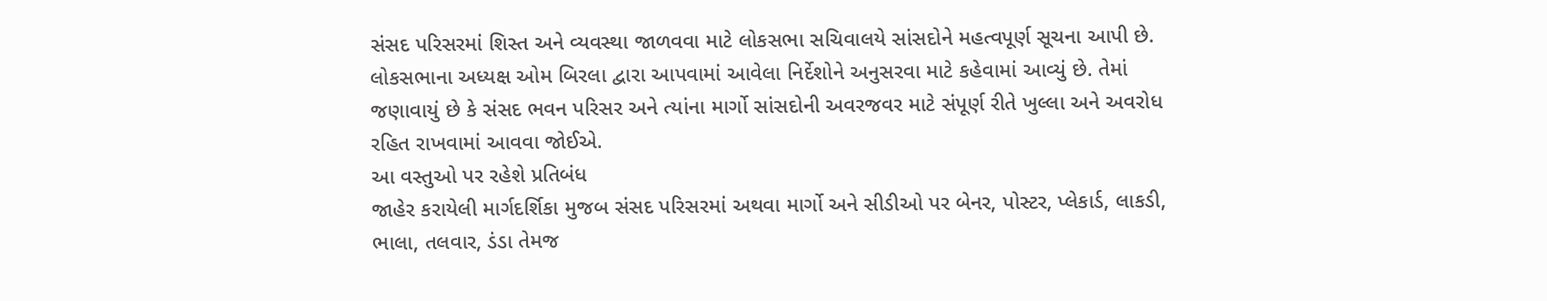સંસદ પરિસરમાં શિસ્ત અને વ્યવસ્થા જાળવવા માટે લોકસભા સચિવાલયે સાંસદોને મહત્વપૂર્ણ સૂચના આપી છે. લોકસભાના અધ્યક્ષ ઓમ બિરલા દ્વારા આપવામાં આવેલા નિર્દેશોને અનુસરવા માટે કહેવામાં આવ્યું છે. તેમાં જણાવાયું છે કે સંસદ ભવન પરિસર અને ત્યાંના માર્ગો સાંસદોની અવરજવર માટે સંપૂર્ણ રીતે ખુલ્લા અને અવરોધ રહિત રાખવામાં આવવા જોઈએ.
આ વસ્તુઓ પર રહેશે પ્રતિબંધ
જાહેર કરાયેલી માર્ગદર્શિકા મુજબ સંસદ પરિસરમાં અથવા માર્ગો અને સીડીઓ પર બેનર, પોસ્ટર, પ્લેકાર્ડ, લાકડી, ભાલા, તલવાર, ડંડા તેમજ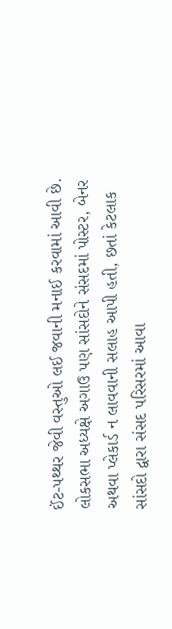ઈંટ-પથ્થર જેવી વસ્તુઓ લઈ જવાની મનાઈ કરવામાં આવી છે. લોકસભા અધ્યક્ષે અગાઉ પણ સાંસદોને સંસદમાં પોસ્ટર, બેનર અથવા પ્લેકાર્ડ ન લાવવાની સલાહ આપી હતી, છતાં કેટલાક સાંસદો દ્વારા સંસદ પરિસરમાં આવા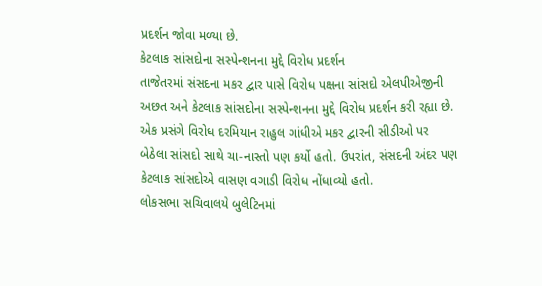પ્રદર્શન જોવા મળ્યા છે.
કેટલાક સાંસદોના સસ્પેન્શનના મુદ્દે વિરોધ પ્રદર્શન
તાજેતરમાં સંસદના મકર દ્વાર પાસે વિરોધ પક્ષના સાંસદો એલપીએજીની અછત અને કેટલાક સાંસદોના સસ્પેન્શનના મુદ્દે વિરોધ પ્રદર્શન કરી રહ્યા છે. એક પ્રસંગે વિરોધ દરમિયાન રાહુલ ગાંધીએ મકર દ્વારની સીડીઓ પર બેઠેલા સાંસદો સાથે ચા-નાસ્તો પણ કર્યો હતો. ઉપરાંત, સંસદની અંદર પણ કેટલાક સાંસદોએ વાસણ વગાડી વિરોધ નોંધાવ્યો હતો.
લોકસભા સચિવાલયે બુલેટિનમાં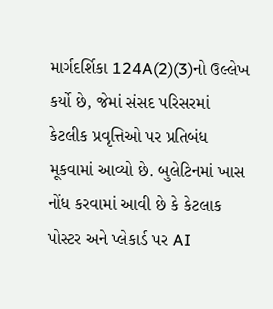માર્ગદર્શિકા 124A(2)(3)નો ઉલ્લેખ કર્યો છે, જેમાં સંસદ પરિસરમાં કેટલીક પ્રવૃત્તિઓ પર પ્રતિબંધ મૂકવામાં આવ્યો છે. બુલેટિનમાં ખાસ નોંધ કરવામાં આવી છે કે કેટલાક પોસ્ટર અને પ્લેકાર્ડ પર AI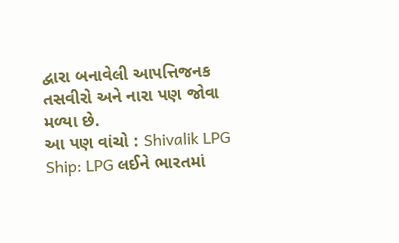દ્વારા બનાવેલી આપત્તિજનક તસવીરો અને નારા પણ જોવા મળ્યા છે.
આ પણ વાંચો : Shivalik LPG Ship: LPG લઈને ભારતમાં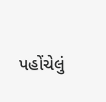પહોંચેલું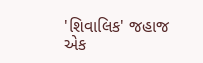'શિવાલિક' જહાજ એક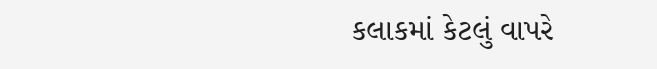કલાકમાં કેટલું વાપરે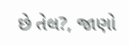છે તેલ?, જાણો